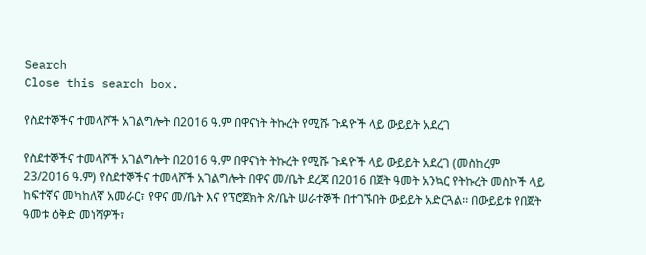Search
Close this search box.

የስደተኞችና ተመላሾች አገልግሎት በ2016 ዓ.ም በዋናነት ትኩረት የሚሹ ጉዳዮች ላይ ውይይት አደረገ

የስደተኞችና ተመላሾች አገልግሎት በ2016 ዓ.ም በዋናነት ትኩረት የሚሹ ጉዳዮች ላይ ውይይት አደረገ (መስከረም 23/2016 ዓ.ም) የስደተኞችና ተመላሾች አገልግሎት በዋና መ/ቤት ደረጃ በ2016 በጀት ዓመት አንኳር የትኩረት መስኮች ላይ ከፍተኛና መካከለኛ አመራር፣ የዋና መ/ቤት እና የፕሮጀክት ጽ/ቤት ሠራተኞች በተገኙበት ውይይት አድርጓል፡፡ በውይይቱ የበጀት ዓመቱ ዕቅድ መነሻዎች፣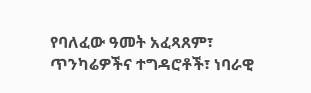የባለፈው ዓመት አፈጻጸም፣ ጥንካሬዎችና ተግዳሮቶች፣ ነባራዊ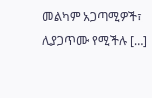መልካም አጋጣሚዎች፣ ሊያጋጥሙ የሚችሉ […]